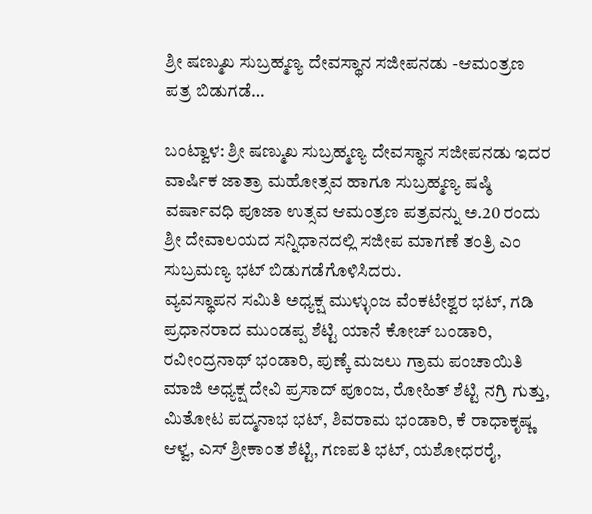ಶ್ರೀ ಷಣ್ಮುಖ ಸುಬ್ರಹ್ಮಣ್ಯ ದೇವಸ್ಥಾನ ಸಜೀಪನಡು -ಆಮಂತ್ರಣ ಪತ್ರ ಬಿಡುಗಡೆ…

ಬಂಟ್ವಾಳ: ಶ್ರೀ ಷಣ್ಮುಖ ಸುಬ್ರಹ್ಮಣ್ಯ ದೇವಸ್ಥಾನ ಸಜೀಪನಡು ಇದರ ವಾರ್ಷಿಕ ಜಾತ್ರಾ ಮಹೋತ್ಸವ ಹಾಗೂ ಸುಬ್ರಹ್ಮಣ್ಯ ಷಷ್ಠಿ ವರ್ಷಾವಧಿ ಪೂಜಾ ಉತ್ಸವ ಆಮಂತ್ರಣ ಪತ್ರವನ್ನು ಅ.20 ರಂದು ಶ್ರೀ ದೇವಾಲಯದ ಸನ್ನಿಧಾನದಲ್ಲಿ ಸಜೀಪ ಮಾಗಣೆ ತಂತ್ರಿ ಎಂ ಸುಬ್ರಮಣ್ಯ ಭಟ್ ಬಿಡುಗಡೆಗೊಳಿಸಿದರು.
ವ್ಯವಸ್ಥಾಪನ ಸಮಿತಿ ಅಧ್ಯಕ್ಷ ಮುಳ್ಳುಂಜ ವೆಂಕಟೇಶ್ವರ ಭಟ್, ಗಡಿ ಪ್ರಧಾನರಾದ ಮುಂಡಪ್ಪ ಶೆಟ್ಟಿ ಯಾನೆ ಕೋಚ್ ಬಂಡಾರಿ, ರವೀಂದ್ರನಾಥ್ ಭಂಡಾರಿ, ಪುಣ್ಕೆ ಮಜಲು ಗ್ರಾಮ ಪಂಚಾಯಿತಿ ಮಾಜಿ ಅಧ್ಯಕ್ಷ ದೇವಿ ಪ್ರಸಾದ್ ಪೂಂಜ, ರೋಹಿತ್ ಶೆಟ್ಟಿ ನಗ್ರಿ ಗುತ್ತು, ಮಿತೋಟ ಪದ್ಮನಾಭ ಭಟ್, ಶಿವರಾಮ ಭಂಡಾರಿ, ಕೆ ರಾಧಾಕೃಷ್ಣ ಆಳ್ವ, ಎಸ್ ಶ್ರೀಕಾಂತ ಶೆಟ್ಟಿ, ಗಣಪತಿ ಭಟ್, ಯಶೋಧರರೈ,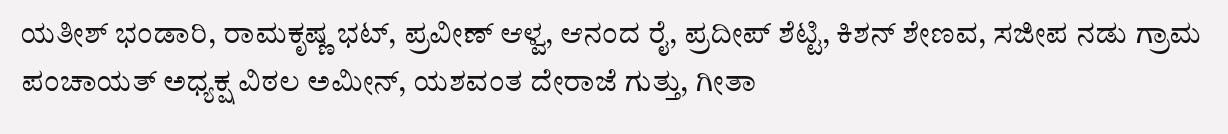ಯತೀಶ್ ಭಂಡಾರಿ, ರಾಮಕೃಷ್ಣ ಭಟ್, ಪ್ರವೀಣ್ ಆಳ್ವ, ಆನಂದ ರೈ, ಪ್ರದೀಪ್ ಶೆಟ್ಟಿ, ಕಿಶನ್ ಶೇಣವ, ಸಜೀಪ ನಡು ಗ್ರಾಮ ಪಂಚಾಯತ್ ಅಧ್ಯಕ್ಷ ವಿಠಲ ಅಮೀನ್, ಯಶವಂತ ದೇರಾಜೆ ಗುತ್ತು, ಗೀತಾ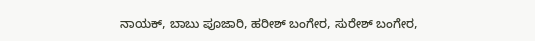ನಾಯಕ್, ಬಾಬು ಪೂಜಾರಿ, ಹರೀಶ್ ಬಂಗೇರ, ಸುರೇಶ್ ಬಂಗೇರ,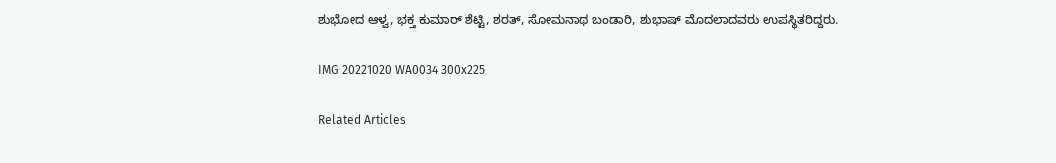ಶುಭೋದ ಆಳ್ವ, ಭಕ್ತ ಕುಮಾರ್ ಶೆಟ್ಟಿ, ಶರತ್, ಸೋಮನಾಥ ಬಂಡಾರಿ, ಶುಭಾಷ್ ಮೊದಲಾದವರು ಉಪಸ್ಥಿತರಿದ್ದರು.

IMG 20221020 WA0034 300x225

Related Articles